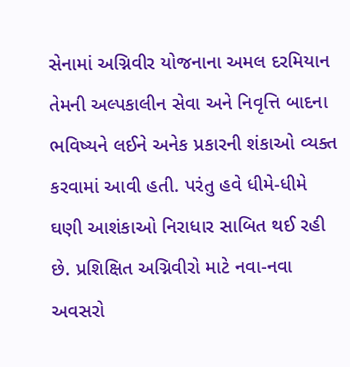સેનામાં અગ્નિવીર યોજનાના અમલ દરમિયાન તેમની અલ્પકાલીન સેવા અને નિવૃત્તિ બાદના ભવિષ્યને લઈને અનેક પ્રકારની શંકાઓ વ્યક્ત કરવામાં આવી હતી. પરંતુ હવે ધીમે-ધીમે ઘણી આશંકાઓ નિરાધાર સાબિત થઈ રહી છે. પ્રશિક્ષિત અગ્નિવીરો માટે નવા-નવા અવસરો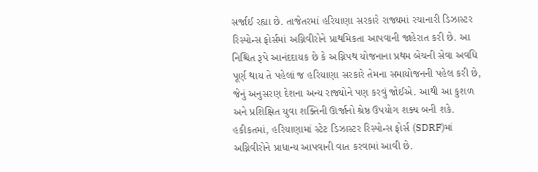સર્જાઈ રહ્યા છે. તાજેતરમાં હરિયાણા સરકારે રાજ્યમાં રચાનારી ડિઝાસ્ટર રિસ્પોન્સ ફોર્સમાં અગ્નિવીરોને પ્રાથમિકતા આપવાની જાહેરાત કરી છે. આ નિશ્ચિત રૂપે આનંદદાયક છે કે અગ્નિપથ યોજનાના પ્રથમ બેચની સેવા અવધિ પૂર્ણ થાય તે પહેલાં જ હરિયાણા સરકારે તેમના સમાયોજનની પહેલ કરી છે, જેનું અનુસરણ દેશના અન્ય રાજ્યોને પણ કરવું જોઈએ. આથી આ કુશળ અને પ્રશિક્ષિત યુવા શક્તિની ઊર્જાનો શ્રેષ્ઠ ઉપયોગ શક્ય બની શકે. હકીકતમાં, હરિયાણામાં સ્ટેટ ડિઝાસ્ટર રિસ્પોન્સ ફોર્સ (SDRF)માં અગ્નિવીરોને પ્રાધાન્ય આપવાની વાત કરવામાં આવી છે.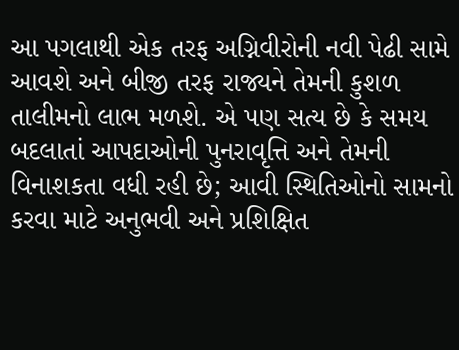આ પગલાથી એક તરફ અગ્નિવીરોની નવી પેઢી સામે આવશે અને બીજી તરફ રાજ્યને તેમની કુશળ તાલીમનો લાભ મળશે. એ પણ સત્ય છે કે સમય બદલાતાં આપદાઓની પુનરાવૃત્તિ અને તેમની વિનાશકતા વધી રહી છે; આવી સ્થિતિઓનો સામનો કરવા માટે અનુભવી અને પ્રશિક્ષિત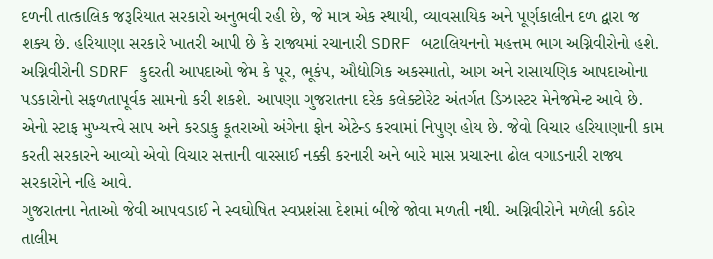દળની તાત્કાલિક જરૂરિયાત સરકારો અનુભવી રહી છે, જે માત્ર એક સ્થાયી, વ્યાવસાયિક અને પૂર્ણકાલીન દળ દ્વારા જ શક્ય છે. હરિયાણા સરકારે ખાતરી આપી છે કે રાજ્યમાં રચાનારી SDRF બટાલિયનનો મહત્તમ ભાગ અગ્નિવીરોનો હશે. અગ્નિવીરોની SDRF કુદરતી આપદાઓ જેમ કે પૂર, ભૂકંપ, ઔદ્યોગિક અકસ્માતો, આગ અને રાસાયણિક આપદાઓના પડકારોનો સફળતાપૂર્વક સામનો કરી શકશે. આપણા ગુજરાતના દરેક કલેક્ટોરેટ અંતર્ગત ડિઝાસ્ટર મેનેજમેન્ટ આવે છે. એનો સ્ટાફ મુખ્યત્ત્વે સાપ અને કરડાકુ કૂતરાઓ અંગેના ફોન એટેન્ડ કરવામાં નિપુણ હોય છે. જેવો વિચાર હરિયાણાની કામ કરતી સરકારને આવ્યો એવો વિચાર સત્તાની વારસાઈ નક્કી કરનારી અને બારે માસ પ્રચારના ઢોલ વગાડનારી રાજ્ય સરકારોને નહિ આવે.
ગુજરાતના નેતાઓ જેવી આપવડાઈ ને સ્વઘોષિત સ્વપ્રશંસા દેશમાં બીજે જોવા મળતી નથી. અગ્નિવીરોને મળેલી કઠોર તાલીમ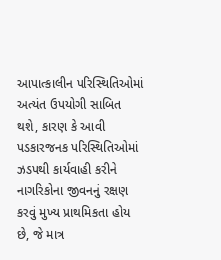આપાત્કાલીન પરિસ્થિતિઓમાં અત્યંત ઉપયોગી સાબિત થશે, કારણ કે આવી પડકારજનક પરિસ્થિતિઓમાં ઝડપથી કાર્યવાહી કરીને નાગરિકોના જીવનનું રક્ષણ કરવું મુખ્ય પ્રાથમિકતા હોય છે, જે માત્ર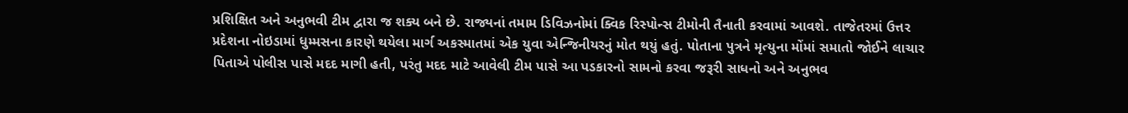પ્રશિક્ષિત અને અનુભવી ટીમ દ્વારા જ શક્ય બને છે. રાજ્યનાં તમામ ડિવિઝનોમાં ક્વિક રિસ્પોન્સ ટીમોની તૈનાતી કરવામાં આવશે. તાજેતરમાં ઉત્તર પ્રદેશના નોઇડામાં ધુમ્મસના કારણે થયેલા માર્ગ અકસ્માતમાં એક યુવા એન્જિનીયરનું મોત થયું હતું. પોતાના પુત્રને મૃત્યુના મોંમાં સમાતો જોઈને લાચાર પિતાએ પોલીસ પાસે મદદ માગી હતી, પરંતુ મદદ માટે આવેલી ટીમ પાસે આ પડકારનો સામનો કરવા જરૂરી સાધનો અને અનુભવ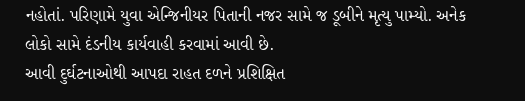નહોતાં. પરિણામે યુવા એન્જિનીયર પિતાની નજર સામે જ ડૂબીને મૃત્યુ પામ્યો. અનેક લોકો સામે દંડનીય કાર્યવાહી કરવામાં આવી છે.
આવી દુર્ઘટનાઓથી આપદા રાહત દળને પ્રશિક્ષિત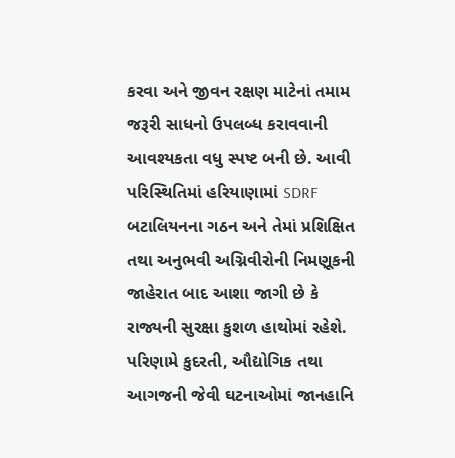કરવા અને જીવન રક્ષણ માટેનાં તમામ જરૂરી સાધનો ઉપલબ્ધ કરાવવાની આવશ્યકતા વધુ સ્પષ્ટ બની છે. આવી પરિસ્થિતિમાં હરિયાણામાં SDRF બટાલિયનના ગઠન અને તેમાં પ્રશિક્ષિત તથા અનુભવી અગ્નિવીરોની નિમણૂકની જાહેરાત બાદ આશા જાગી છે કે રાજ્યની સુરક્ષા કુશળ હાથોમાં રહેશે. પરિણામે કુદરતી, ઔદ્યોગિક તથા આગજની જેવી ઘટનાઓમાં જાનહાનિ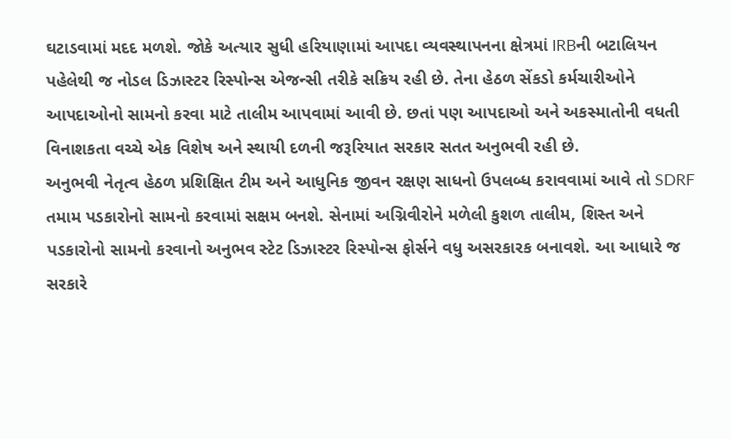ઘટાડવામાં મદદ મળશે. જોકે અત્યાર સુધી હરિયાણામાં આપદા વ્યવસ્થાપનના ક્ષેત્રમાં IRBની બટાલિયન પહેલેથી જ નોડલ ડિઝાસ્ટર રિસ્પોન્સ એજન્સી તરીકે સક્રિય રહી છે. તેના હેઠળ સેંકડો કર્મચારીઓને આપદાઓનો સામનો કરવા માટે તાલીમ આપવામાં આવી છે. છતાં પણ આપદાઓ અને અકસ્માતોની વધતી વિનાશકતા વચ્ચે એક વિશેષ અને સ્થાયી દળની જરૂરિયાત સરકાર સતત અનુભવી રહી છે.
અનુભવી નેતૃત્વ હેઠળ પ્રશિક્ષિત ટીમ અને આધુનિક જીવન રક્ષણ સાધનો ઉપલબ્ધ કરાવવામાં આવે તો SDRF તમામ પડકારોનો સામનો કરવામાં સક્ષમ બનશે. સેનામાં અગ્નિવીરોને મળેલી કુશળ તાલીમ, શિસ્ત અને પડકારોનો સામનો કરવાનો અનુભવ સ્ટેટ ડિઝાસ્ટર રિસ્પોન્સ ફોર્સને વધુ અસરકારક બનાવશે. આ આધારે જ સરકારે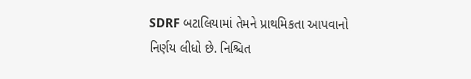SDRF બટાલિયામાં તેમને પ્રાથમિકતા આપવાનો નિર્ણય લીધો છે. નિશ્ચિત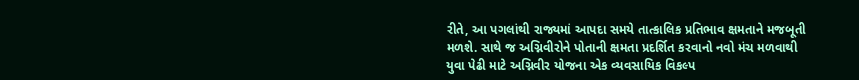રીતે, આ પગલાંથી રાજ્યમાં આપદા સમયે તાત્કાલિક પ્રતિભાવ ક્ષમતાને મજબૂતી મળશે. સાથે જ અગ્નિવીરોને પોતાની ક્ષમતા પ્રદર્શિત કરવાનો નવો મંચ મળવાથી યુવા પેઢી માટે અગ્નિવીર યોજના એક વ્યવસાયિક વિકલ્પ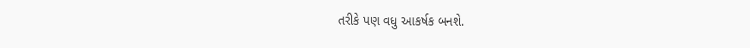તરીકે પણ વધુ આકર્ષક બનશે.